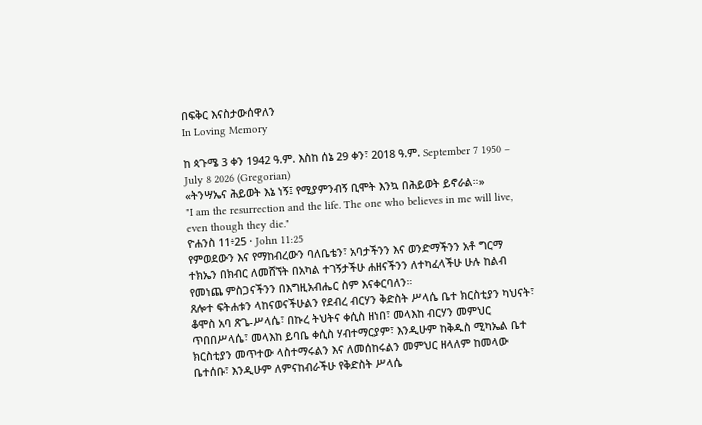በፍቅር እናስታውሰዋለን
In Loving Memory

ከ ጳጉሜ 3 ቀን 1942 ዓ.ም. እስከ ሰኔ 29 ቀን፣ 2018 ዓ.ም. September 7 1950 – July 8 2026 (Gregorian)
«ትንሣኤና ሕይወት እኔ ነኝ፤ የሚያምንብኝ ቢሞት እንኳ በሕይወት ይኖራል።»
"I am the resurrection and the life. The one who believes in me will live, even though they die."
ዮሐንስ 11፥25 · John 11:25
የምወደውን እና የማከብረውን ባለቤቴን፣ አባታችንን እና ወንድማችንን አቶ ግርማ ተክኤን በክብር ለመሸኘት በአካል ተገኝታችሁ ሐዘናችንን ለተካፈላችሁ ሁሉ ከልብ የመነጨ ምስጋናችንን በእግዚአብሔር ስም እናቀርባለን።
ጸሎተ ፍትሐቱን ላከናወናችሁልን የደብረ ብርሃን ቅድስት ሥላሴ ቤተ ክርስቲያን ካህናት፣ ቆሞስ አባ ጽጌ-ሥላሴ፣ በኩረ ትህትና ቀሲስ ዘነበ፣ መላእከ ብርሃን መምህር ጥበበሥላሴ፣ መላእከ ይባቤ ቀሲስ ሃብተማርያም፣ እንዲሁም ከቅዱስ ሚካኤል ቤተ ክርስቲያን መጥተው ላስተማሩልን እና ለመሰከሩልን መምህር ዘላለም ከመላው ቤተሰቡ፣ እንዲሁም ለምናከብራችሁ የቅድስት ሥላሴ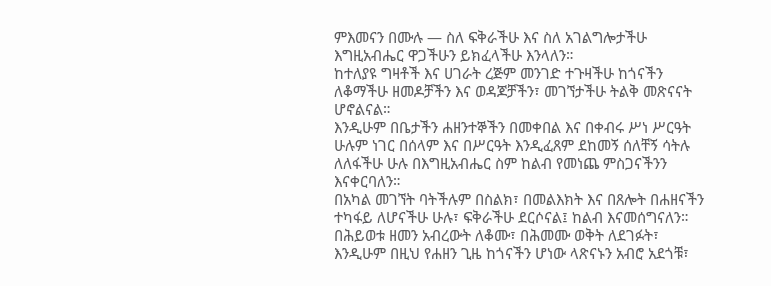ምእመናን በሙሉ — ስለ ፍቅራችሁ እና ስለ አገልግሎታችሁ እግዚአብሔር ዋጋችሁን ይክፈላችሁ እንላለን።
ከተለያዩ ግዛቶች እና ሀገራት ረጅም መንገድ ተጉዛችሁ ከጎናችን ለቆማችሁ ዘመዶቻችን እና ወዳጆቻችን፣ መገኘታችሁ ትልቅ መጽናናት ሆኖልናል።
እንዲሁም በቤታችን ሐዘንተኞችን በመቀበል እና በቀብሩ ሥነ ሥርዓት ሁሉም ነገር በሰላም እና በሥርዓት እንዲፈጸም ደከመኝ ሰለቸኝ ሳትሉ ለለፋችሁ ሁሉ በእግዚአብሔር ስም ከልብ የመነጨ ምስጋናችንን እናቀርባለን።
በአካል መገኘት ባትችሉም በስልክ፣ በመልእክት እና በጸሎት በሐዘናችን ተካፋይ ለሆናችሁ ሁሉ፣ ፍቅራችሁ ደርሶናል፤ ከልብ እናመሰግናለን።
በሕይወቱ ዘመን አብረውት ለቆሙ፣ በሕመሙ ወቅት ለደገፉት፣ እንዲሁም በዚህ የሐዘን ጊዜ ከጎናችን ሆነው ላጽናኑን አብሮ አደጎቹ፣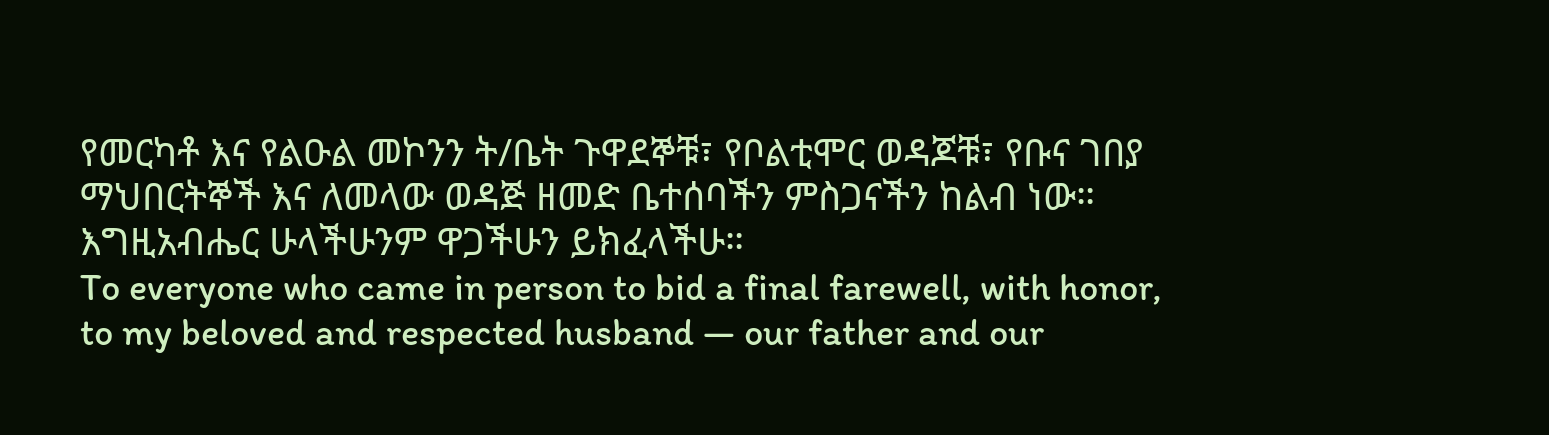የመርካቶ እና የልዑል መኮንን ት/ቤት ጉዋደኞቹ፣ የቦልቲሞር ወዳጆቹ፣ የቡና ገበያ ማህበርትኞች እና ለመላው ወዳጅ ዘመድ ቤተሰባችን ምስጋናችን ከልብ ነው። እግዚአብሔር ሁላችሁንም ዋጋችሁን ይክፈላችሁ።
To everyone who came in person to bid a final farewell, with honor, to my beloved and respected husband — our father and our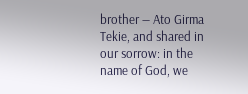brother — Ato Girma Tekie, and shared in our sorrow: in the name of God, we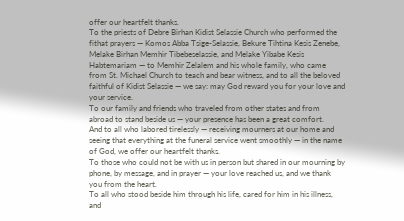offer our heartfelt thanks.
To the priests of Debre Birhan Kidist Selassie Church who performed the fithat prayers — Komos Abba Tsige-Selassie, Bekure Tihtina Kesis Zenebe, Melake Birhan Memhir Tibebeselassie, and Melake Yibabe Kesis Habtemariam — to Memhir Zelalem and his whole family, who came from St. Michael Church to teach and bear witness, and to all the beloved faithful of Kidist Selassie — we say: may God reward you for your love and your service.
To our family and friends who traveled from other states and from abroad to stand beside us — your presence has been a great comfort.
And to all who labored tirelessly — receiving mourners at our home and seeing that everything at the funeral service went smoothly — in the name of God, we offer our heartfelt thanks.
To those who could not be with us in person but shared in our mourning by phone, by message, and in prayer — your love reached us, and we thank you from the heart.
To all who stood beside him through his life, cared for him in his illness, and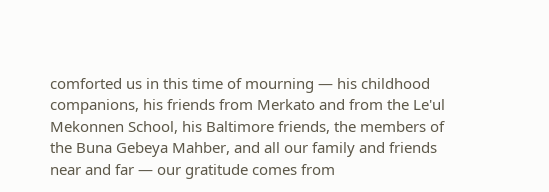comforted us in this time of mourning — his childhood companions, his friends from Merkato and from the Le'ul Mekonnen School, his Baltimore friends, the members of the Buna Gebeya Mahber, and all our family and friends near and far — our gratitude comes from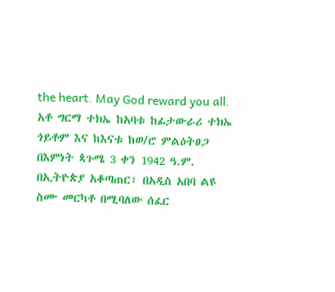the heart. May God reward you all.
አቶ ግርማ ተክኤ ከአባቱ ከፊታውራሪ ተክኤ ጎይቶም እና ከእናቱ ከወ/ሮ ምልዕትፀጋ በእምነት ጳጉሜ 3 ቀን 1942 ዓ.ም. በኢትዮጵያ አቆጣጠር፣ በአዲስ አበባ ልዩ ስሙ መርካቶ በሚባለው ሰፈር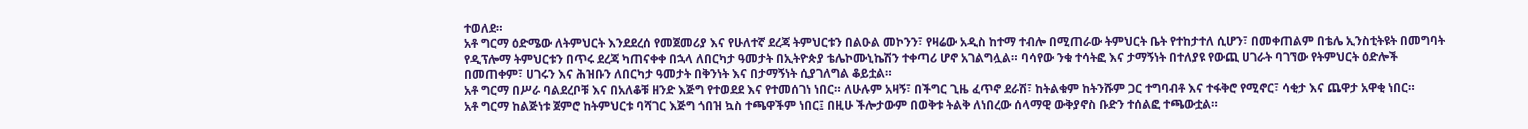ተወለደ።
አቶ ግርማ ዕድሜው ለትምህርት እንደደረሰ የመጀመሪያ እና የሁለተኛ ደረጃ ትምህርቱን በልዑል መኮንን፣ የዛሬው አዲስ ከተማ ተብሎ በሚጠራው ትምህርት ቤት የተከታተለ ሲሆን፣ በመቀጠልም በቴሌ ኢንስቲትዩት በመግባት የዲፕሎማ ትምህርቱን በጥሩ ደረጃ ካጠናቀቀ በኋላ ለበርካታ ዓመታት በኢትዮጵያ ቴሌኮሙኒኬሽን ተቀጣሪ ሆኖ አገልግሏል። ባሳየው ንቁ ተሳትፎ እና ታማኝነት በተለያዩ የውጪ ሀገራት ባገኘው የትምህርት ዕድሎች በመጠቀም፣ ሀገሩን እና ሕዝቡን ለበርካታ ዓመታት በቅንነት እና በታማኝነት ሲያገለግል ቆይቷል።
አቶ ግርማ በሥራ ባልደረቦቹ እና በአለቆቹ ዘንድ እጅግ የተወደደ እና የተመሰገነ ነበር። ለሁሉም አዛኝ፣ በችግር ጊዜ ፈጥኖ ደራሽ፣ ከትልቁም ከትንሹም ጋር ተግባብቶ እና ተፋቅሮ የሚኖር፣ ሳቂታ እና ጨዋታ አዋቂ ነበር።
አቶ ግርማ ከልጅነቱ ጀምሮ ከትምህርቱ ባሻገር እጅግ ጎበዝ ኳስ ተጫዋችም ነበር፤ በዚሁ ችሎታውም በወቅቱ ትልቅ ለነበረው ሰላማዊ ውቅያኖስ ቡድን ተሰልፎ ተጫውቷል።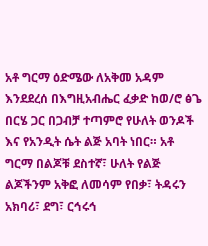አቶ ግርማ ዕድሜው ለአቅመ አዳም እንደደረሰ በእግዚአብሔር ፈቃድ ከወ/ሮ ፅጌ በርሄ ጋር በጋብቻ ተጣምሮ የሁለት ወንዶች እና የአንዲት ሴት ልጅ አባት ነበር። አቶ ግርማ በልጆቹ ደስተኛ፣ ሁለት የልጅ ልጆችንም አቅፎ ለመሳም የበቃ፣ ትዳሩን አክባሪ፣ ደግ፣ ርኅሩኅ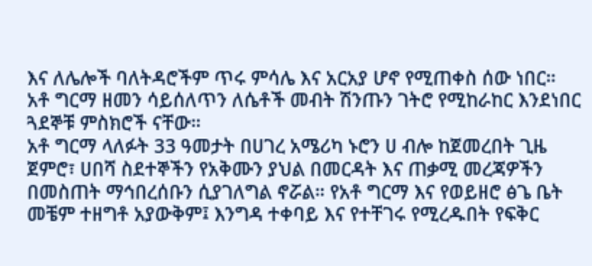እና ለሌሎች ባለትዳሮችም ጥሩ ምሳሌ እና አርአያ ሆኖ የሚጠቀስ ሰው ነበር።
አቶ ግርማ ዘመን ሳይሰለጥን ለሴቶች መብት ሽንጡን ገትሮ የሚከራከር እንደነበር ጓደኞቹ ምስክሮች ናቸው።
አቶ ግርማ ላለፉት 33 ዓመታት በሀገረ አሜሪካ ኑሮን ሀ ብሎ ከጀመረበት ጊዜ ጀምሮ፣ ሀበሻ ስደተኞችን የአቅሙን ያህል በመርዳት እና ጠቃሚ መረጃዎችን በመስጠት ማኅበረሰቡን ሲያገለግል ኖሯል። የአቶ ግርማ እና የወይዘሮ ፅጌ ቤት መቼም ተዘግቶ አያውቅም፤ እንግዳ ተቀባይ እና የተቸገሩ የሚረዱበት የፍቅር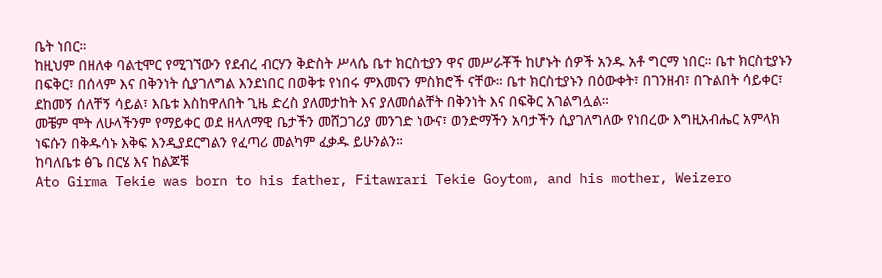ቤት ነበር።
ከዚህም በዘለቀ ባልቲሞር የሚገኘውን የደብረ ብርሃን ቅድስት ሥላሴ ቤተ ክርስቲያን ዋና መሥራቾች ከሆኑት ሰዎች አንዱ አቶ ግርማ ነበር። ቤተ ክርስቲያኑን በፍቅር፣ በሰላም እና በቅንነት ሲያገለግል እንደነበር በወቅቱ የነበሩ ምእመናን ምስክሮች ናቸው። ቤተ ክርስቲያኑን በዕውቀት፣ በገንዘብ፣ በጉልበት ሳይቀር፣ ደከመኝ ሰለቸኝ ሳይል፣ እቤቱ እስከዋለበት ጊዜ ድረስ ያለመታከት እና ያለመሰልቸት በቅንነት እና በፍቅር አገልግሏል።
መቼም ሞት ለሁላችንም የማይቀር ወደ ዘላለማዊ ቤታችን መሸጋገሪያ መንገድ ነውና፣ ወንድማችን አባታችን ሲያገለግለው የነበረው እግዚአብሔር አምላክ ነፍሱን በቅዱሳኑ እቅፍ እንዲያደርግልን የፈጣሪ መልካም ፈቃዱ ይሁንልን።
ከባለቤቱ ፅጌ በርሄ እና ከልጆቹ
Ato Girma Tekie was born to his father, Fitawrari Tekie Goytom, and his mother, Weizero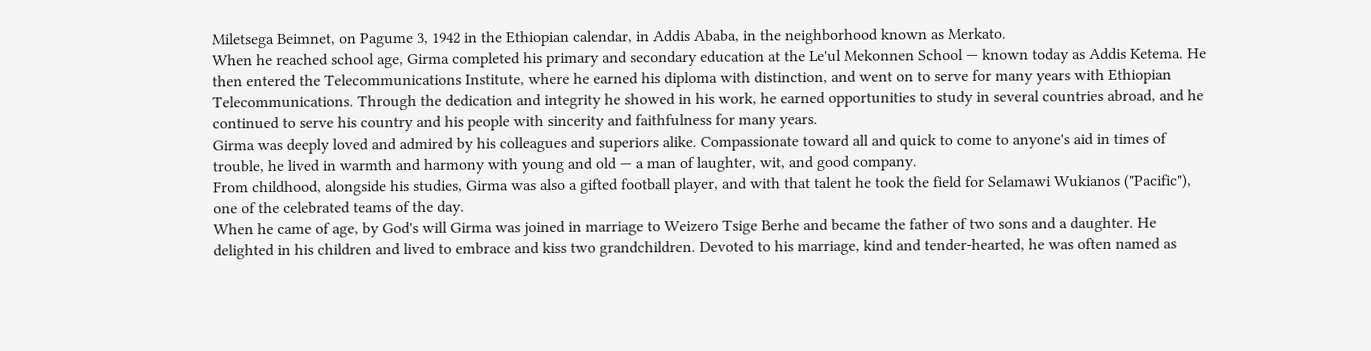Miletsega Beimnet, on Pagume 3, 1942 in the Ethiopian calendar, in Addis Ababa, in the neighborhood known as Merkato.
When he reached school age, Girma completed his primary and secondary education at the Le'ul Mekonnen School — known today as Addis Ketema. He then entered the Telecommunications Institute, where he earned his diploma with distinction, and went on to serve for many years with Ethiopian Telecommunications. Through the dedication and integrity he showed in his work, he earned opportunities to study in several countries abroad, and he continued to serve his country and his people with sincerity and faithfulness for many years.
Girma was deeply loved and admired by his colleagues and superiors alike. Compassionate toward all and quick to come to anyone's aid in times of trouble, he lived in warmth and harmony with young and old — a man of laughter, wit, and good company.
From childhood, alongside his studies, Girma was also a gifted football player, and with that talent he took the field for Selamawi Wukianos ("Pacific"), one of the celebrated teams of the day.
When he came of age, by God's will Girma was joined in marriage to Weizero Tsige Berhe and became the father of two sons and a daughter. He delighted in his children and lived to embrace and kiss two grandchildren. Devoted to his marriage, kind and tender-hearted, he was often named as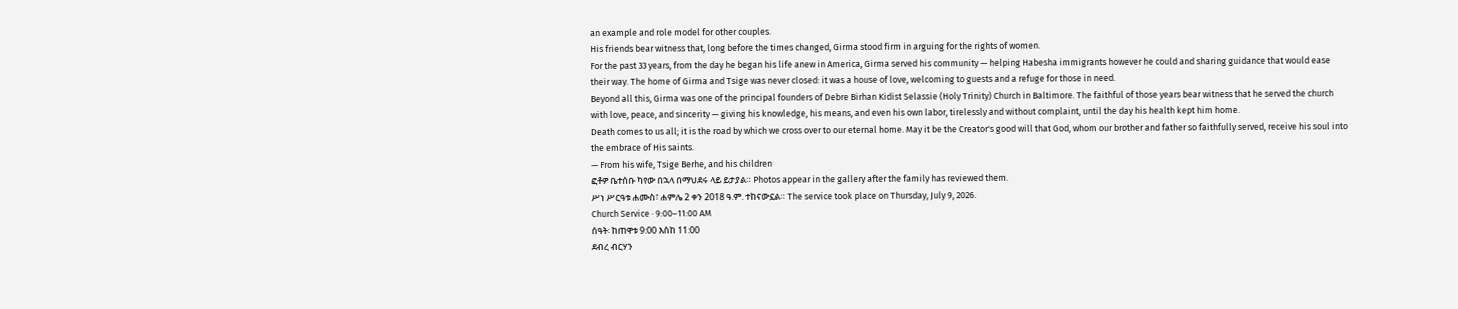an example and role model for other couples.
His friends bear witness that, long before the times changed, Girma stood firm in arguing for the rights of women.
For the past 33 years, from the day he began his life anew in America, Girma served his community — helping Habesha immigrants however he could and sharing guidance that would ease their way. The home of Girma and Tsige was never closed: it was a house of love, welcoming to guests and a refuge for those in need.
Beyond all this, Girma was one of the principal founders of Debre Birhan Kidist Selassie (Holy Trinity) Church in Baltimore. The faithful of those years bear witness that he served the church with love, peace, and sincerity — giving his knowledge, his means, and even his own labor, tirelessly and without complaint, until the day his health kept him home.
Death comes to us all; it is the road by which we cross over to our eternal home. May it be the Creator's good will that God, whom our brother and father so faithfully served, receive his soul into the embrace of His saints.
— From his wife, Tsige Berhe, and his children
ፎቶዎ ቤተሰቡ ካየው በኋላ በማህደሩ ላይ ይታያል። Photos appear in the gallery after the family has reviewed them.
ሥነ ሥርዓቱ ሐሙስ፣ ሐምሌ 2 ቀን 2018 ዓ.ም. ተከናውኗል። The service took place on Thursday, July 9, 2026.
Church Service · 9:00–11:00 AM
ሰዓት፡ ከጠዋቱ 9:00 እስከ 11:00
ደብረ ብርሃን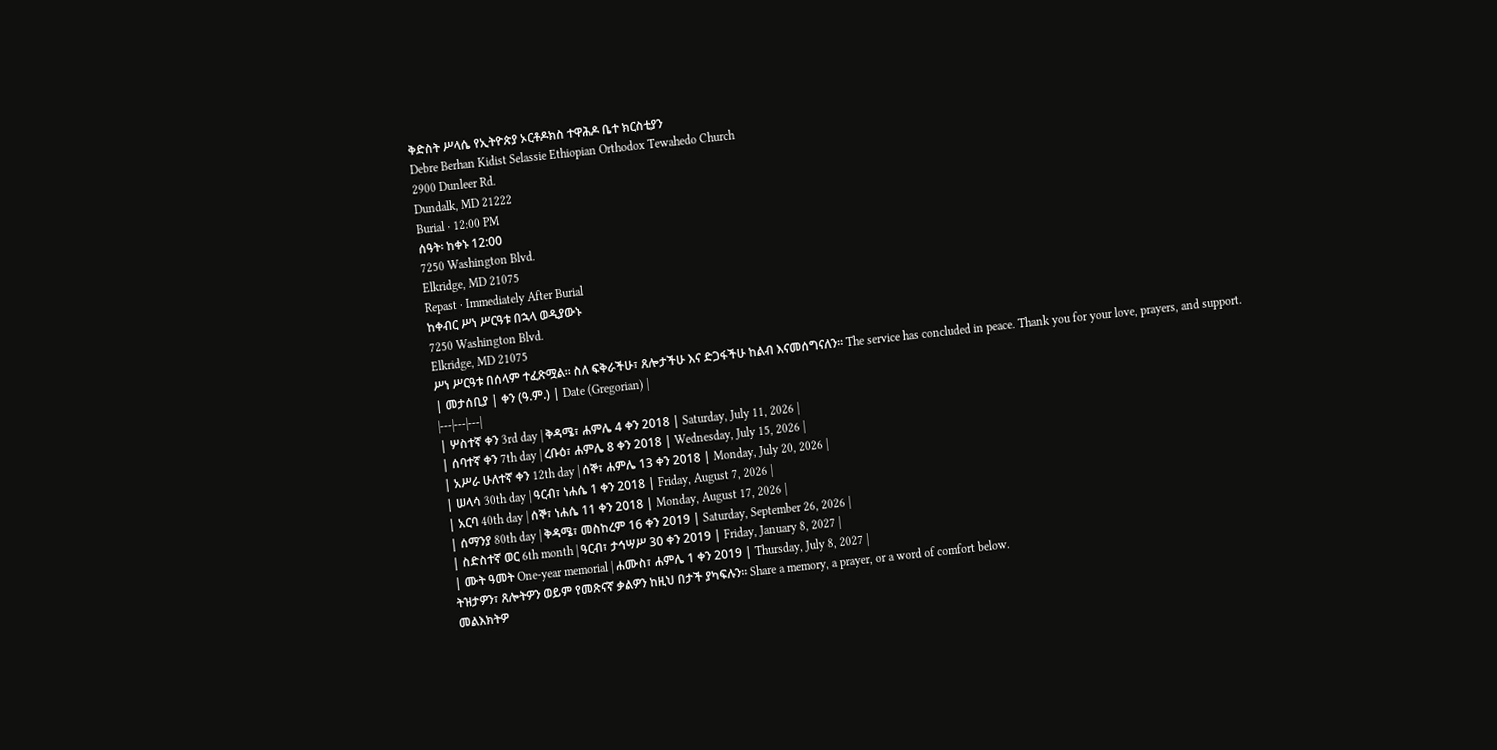ቅድስት ሥላሴ የኢትዮጵያ ኦርቶዶክስ ተዋሕዶ ቤተ ክርስቲያን
Debre Berhan Kidist Selassie Ethiopian Orthodox Tewahedo Church
2900 Dunleer Rd.
Dundalk, MD 21222
Burial · 12:00 PM
ሰዓት፡ ከቀኑ 12:00
7250 Washington Blvd.
Elkridge, MD 21075
Repast · Immediately After Burial
ከቀብር ሥነ ሥርዓቱ በኋላ ወዲያውኑ
7250 Washington Blvd.
Elkridge, MD 21075
ሥነ ሥርዓቱ በሰላም ተፈጽሟል። ስለ ፍቅራችሁ፣ ጸሎታችሁ እና ድጋፋችሁ ከልብ እናመሰግናለን። The service has concluded in peace. Thank you for your love, prayers, and support.
| መታሰቢያ | ቀን (ዓ.ም.) | Date (Gregorian) |
|---|---|---|
| ሦስተኛ ቀን 3rd day | ቅዳሜ፣ ሐምሌ 4 ቀን 2018 | Saturday, July 11, 2026 |
| ሰባተኛ ቀን 7th day | ረቡዕ፣ ሐምሌ 8 ቀን 2018 | Wednesday, July 15, 2026 |
| አሥራ ሁለተኛ ቀን 12th day | ሰኞ፣ ሐምሌ 13 ቀን 2018 | Monday, July 20, 2026 |
| ሠላሳ 30th day | ዓርብ፣ ነሐሴ 1 ቀን 2018 | Friday, August 7, 2026 |
| አርባ 40th day | ሰኞ፣ ነሐሴ 11 ቀን 2018 | Monday, August 17, 2026 |
| ሰማንያ 80th day | ቅዳሜ፣ መስከረም 16 ቀን 2019 | Saturday, September 26, 2026 |
| ስድስተኛ ወር 6th month | ዓርብ፣ ታኅሣሥ 30 ቀን 2019 | Friday, January 8, 2027 |
| ሙት ዓመት One-year memorial | ሐሙስ፣ ሐምሌ 1 ቀን 2019 | Thursday, July 8, 2027 |
ትዝታዎን፣ ጸሎትዎን ወይም የመጽናኛ ቃልዎን ከዚህ በታች ያካፍሉን። Share a memory, a prayer, or a word of comfort below.
መልእክትዎ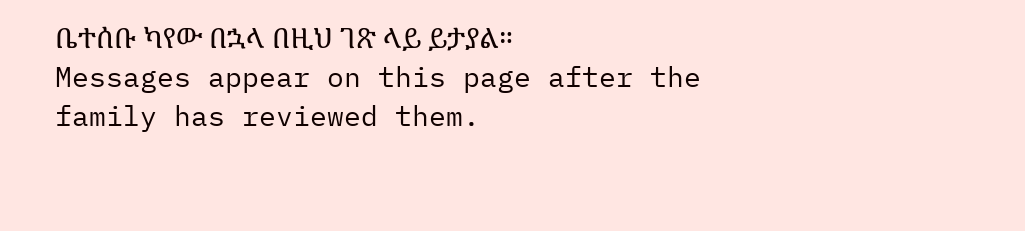ቤተሰቡ ካየው በኋላ በዚህ ገጽ ላይ ይታያል። Messages appear on this page after the family has reviewed them.